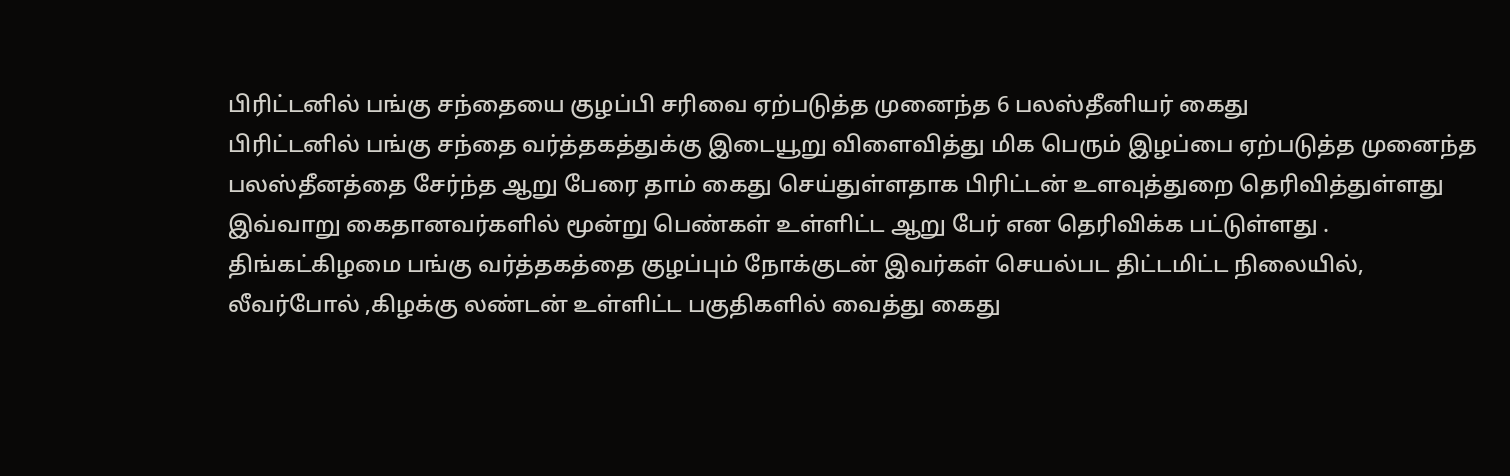பிரிட்டனில் பங்கு சந்தையை குழப்பி சரிவை ஏற்படுத்த முனைந்த 6 பலஸ்தீனியர் கைது
பிரிட்டனில் பங்கு சந்தை வர்த்தகத்துக்கு இடையூறு விளைவித்து மிக பெரும் இழப்பை ஏற்படுத்த முனைந்த பலஸ்தீனத்தை சேர்ந்த ஆறு பேரை தாம் கைது செய்துள்ளதாக பிரிட்டன் உளவுத்துறை தெரிவித்துள்ளது
இவ்வாறு கைதானவர்களில் மூன்று பெண்கள் உள்ளிட்ட ஆறு பேர் என தெரிவிக்க பட்டுள்ளது .
திங்கட்கிழமை பங்கு வர்த்தகத்தை குழப்பும் நோக்குடன் இவர்கள் செயல்பட திட்டமிட்ட நிலையில், லீவர்போல் ,கிழக்கு லண்டன் உள்ளிட்ட பகுதிகளில் வைத்து கைது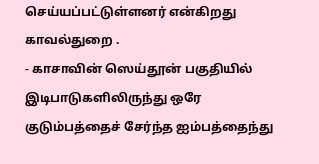செய்யப்பட்டுள்ளனர் என்கிறது காவல்துறை .
- காசாவின் ஸெய்தூன் பகுதியில் இடிபாடுகளிலிருந்து ஒரே குடும்பத்தைச் சேர்ந்த ஐம்பத்தைந்து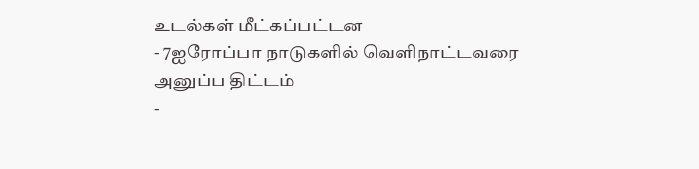உடல்கள் மீட்கப்பட்டன
- 7ஐரோப்பா நாடுகளில் வெளிநாட்டவரை அனுப்ப திட்டம்
-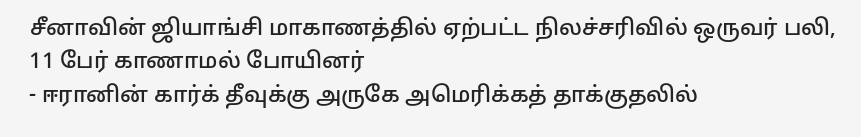சீனாவின் ஜியாங்சி மாகாணத்தில் ஏற்பட்ட நிலச்சரிவில் ஒருவர் பலி, 11 பேர் காணாமல் போயினர்
- ஈரானின் கார்க் தீவுக்கு அருகே அமெரிக்கத் தாக்குதலில்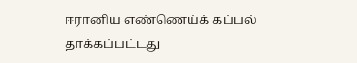ஈரானிய எண்ணெய்க் கப்பல் தாக்கப்பட்டது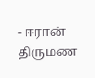- ஈரான் திருமண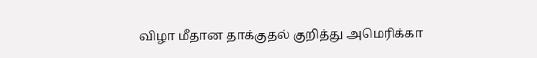விழா மீதான தாக்குதல் குறித்து அமெரிக்கா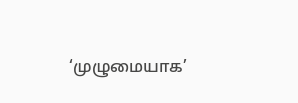‘முழுமையாக’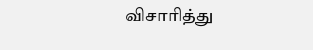விசாரித்து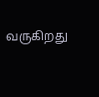வருகிறது